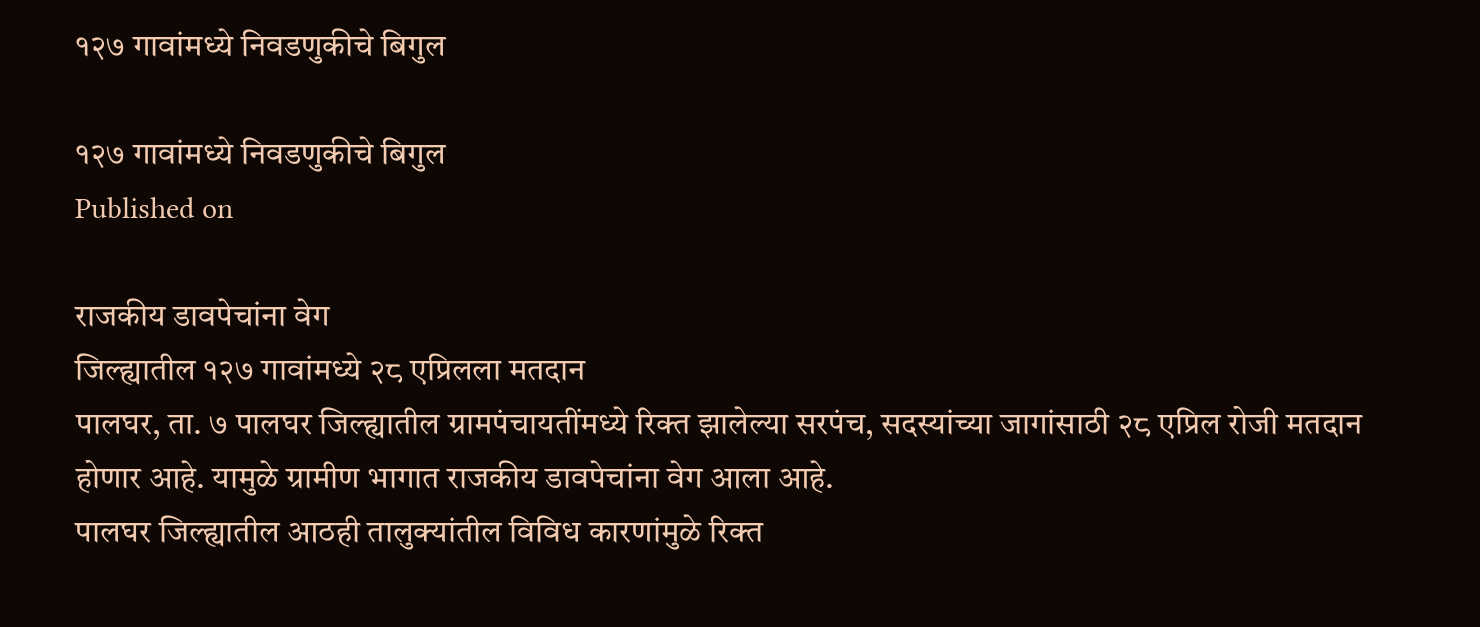१२७ गावांमध्ये निवडणुकीचे बिगुल

१२७ गावांमध्ये निवडणुकीचे बिगुल
Published on

राजकीय डावपेचांना वेग
जिल्ह्यातील १२७ गावांमध्ये २८ एप्रिलला मतदान
पालघर, ता. ७ पालघर जिल्ह्यातील ग्रामपंचायतींमध्ये रिक्त झालेल्या सरपंच, सदस्यांच्या जागांसाठी २८ एप्रिल रोजी मतदान होणार आहे. यामुळे ग्रामीण भागात राजकीय डावपेचांना वेग आला आहे.
पालघर जिल्ह्यातील आठही तालुक्यांतील विविध कारणांमुळे रिक्त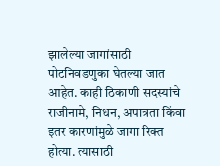झालेल्या जागांसाठी पोटनिवडणुका घेतल्या जात आहेत. काही ठिकाणी सदस्यांचे राजीनामे, निधन, अपात्रता किंवा इतर कारणांमुळे जागा रिक्त होत्या. त्यासाठी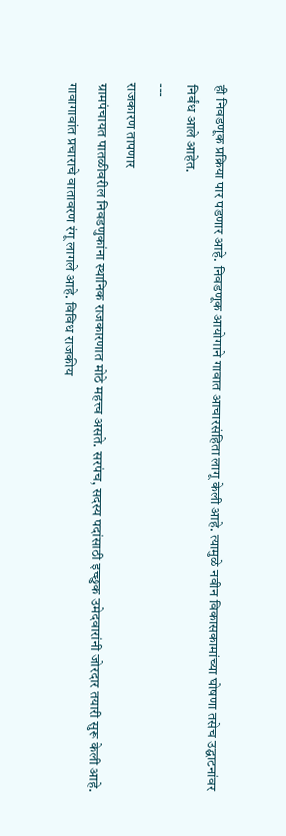ही निवडणूक प्रक्रिया पार पडणार आहे. निवडणूक आयोगाने गावात आचारसंहिता लागू केली आहे. त्यामुळे नवीन विकासकामांच्या घोषणा तसेच उद्घाटनांवर निर्बंध आले आहेत.
---
राजकारण तापणार
ग्रामपंचायत पातळीवरील निवडणुकांना स्थानिक राजकारणात मोठे महत्त्व असते. सरपंच, सदस्य पदांसाठी इच्छुक उमेदवारांनी जोरदार तयारी सुरू केली आहे. गावागावांत प्रचाराचे वातावरण रंगू लागले आहे. विविध राजकीय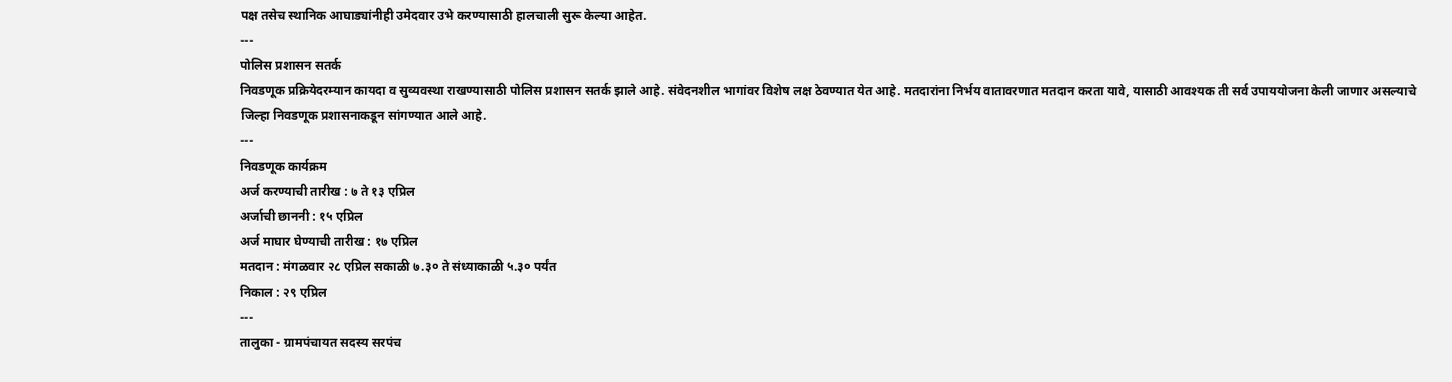पक्ष तसेच स्थानिक आघाड्यांनीही उमेदवार उभे करण्यासाठी हालचाली सुरू केल्या आहेत.
---
पोलिस प्रशासन सतर्क
निवडणूक प्रक्रियेदरम्यान कायदा व सुव्यवस्था राखण्यासाठी पोलिस प्रशासन सतर्क झाले आहे. संवेदनशील भागांवर विशेष लक्ष ठेवण्यात येत आहे. मतदारांना निर्भय वातावरणात मतदान करता यावे, यासाठी आवश्यक ती सर्व उपाययोजना केली जाणार असल्याचे जिल्हा निवडणूक प्रशासनाकडून सांगण्यात आले आहे.
---
निवडणूक कार्यक्रम
अर्ज करण्याची तारीख : ७ ते १३ एप्रिल
अर्जाची छाननी : १५ एप्रिल
अर्ज माघार घेण्याची तारीख : १७ एप्रिल
मतदान : मंगळवार २८ एप्रिल सकाळी ७.३० ते संध्याकाळी ५.३० पर्यंत
निकाल : २९ एप्रिल
---
तालुका - ग्रामपंचायत सदस्य सरपंच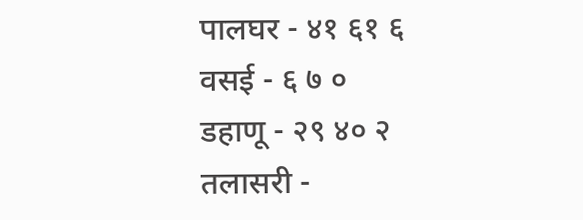पालघर - ४१ ६१ ६
वसई - ६ ७ ०
डहाणू - २९ ४० २
तलासरी -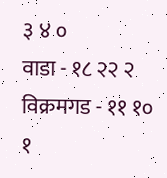३ ४ ०
वाडा - १८ २२ २
विक्रमगड - ११ १० १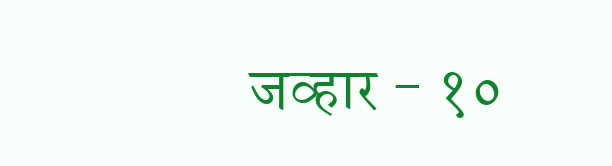जव्हार - १०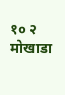१० २
मोखाडा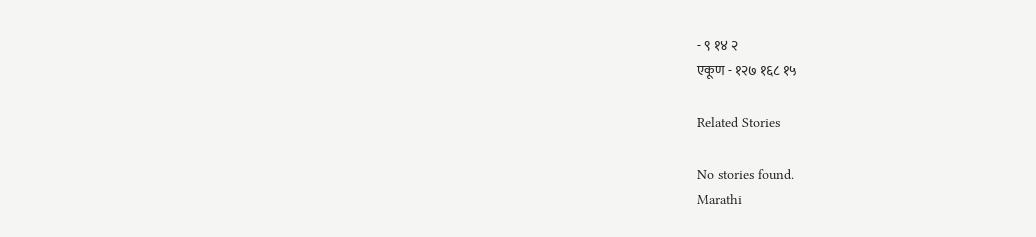- ९ १४ २
एकूण - १२७ १६८ १५

Related Stories

No stories found.
Marathi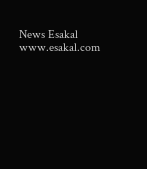News Esakal
www.esakal.com